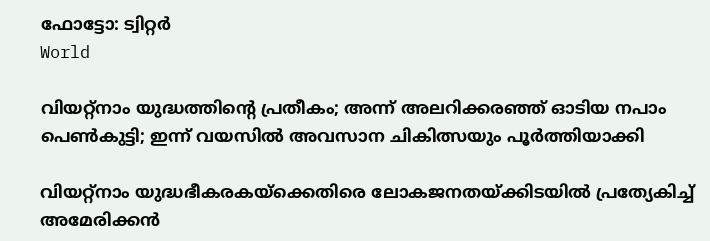ഫോട്ടോ: ട്വിറ്റർ
World

വിയറ്റ്നാം യുദ്ധത്തിന്റെ പ്രതീകം; അന്ന് അലറിക്കരഞ്ഞ് ഓടിയ നപാം പെൺകുട്ടി; ഇന്ന് വയസിൽ അവസാന ചികിത്സയും പൂർത്തിയാക്കി

വിയറ്റ്‌നാം യുദ്ധഭീകരകയ്‌ക്കെതിരെ ലോകജനതയ്ക്കിടയില്‍ പ്രത്യേകിച്ച് അമേരിക്കന്‍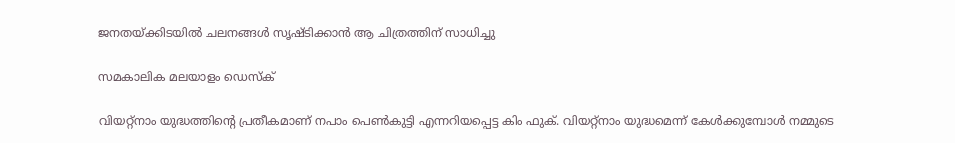ജനതയ്ക്കിടയില്‍ ചലനങ്ങള്‍ സൃഷ്ടിക്കാന്‍ ആ ചിത്രത്തിന് സാധിച്ചു

സമകാലിക മലയാളം ഡെസ്ക്

വിയറ്റ്നാം യുദ്ധത്തിന്റെ പ്രതീകമാണ് നപാം പെൺകുട്ടി എന്നറിയപ്പെട്ട കിം ഫുക്. വിയറ്റ്‌നാം യുദ്ധമെന്ന് കേള്‍ക്കുമ്പോള്‍ നമ്മുടെ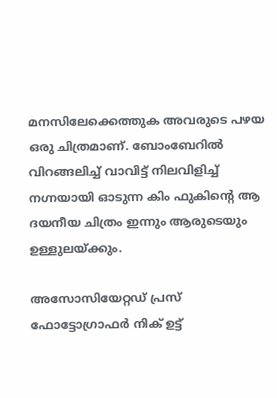മനസിലേക്കെത്തുക അവരുടെ പഴയ ഒരു ചിത്രമാണ്. ബോംബേറില്‍ വിറങ്ങലിച്ച് വാവിട്ട് നിലവിളിച്ച് നഗ്നയായി ഓടുന്ന കിം ഫുകിന്റെ ആ ദയനീയ ചിത്രം ഇന്നും ആരുടെയും ഉള്ളുലയ്ക്കും.

അസോസിയേറ്റഡ് പ്രസ് ഫോട്ടോഗ്രാഫര്‍ നിക് ഉട്ട്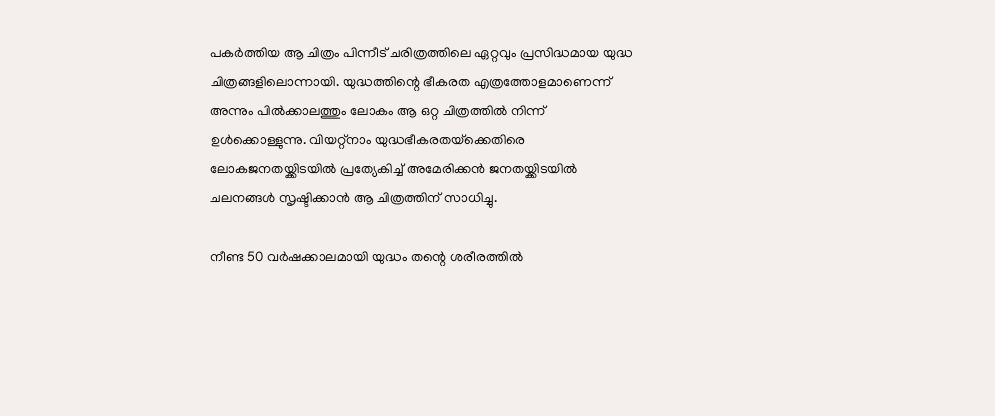പകര്‍ത്തിയ ആ ചിത്രം പിന്നീട് ചരിത്രത്തിലെ ഏറ്റവും പ്രസിദ്ധമായ യുദ്ധ ചിത്രങ്ങളിലൊന്നായി. യുദ്ധത്തിന്റെ ഭീകരത എത്രത്തോളമാണെന്ന് അന്നും പിൽക്കാലത്തും ലോകം ആ ഒറ്റ ചിത്രത്തിൽ നിന്ന് ഉൾക്കൊള്ളുന്നു. വിയറ്റ്‌നാം യുദ്ധഭീകരതയ്‌ക്കെതിരെ ലോകജനതയ്ക്കിടയില്‍ പ്രത്യേകിച്ച് അമേരിക്കന്‍ ജനതയ്ക്കിടയില്‍ ചലനങ്ങള്‍ സൃഷ്ടിക്കാന്‍ ആ ചിത്രത്തിന് സാധിച്ചു.

നീണ്ട 50 വര്‍ഷക്കാലമായി യുദ്ധം തന്റെ ശരീരത്തില്‍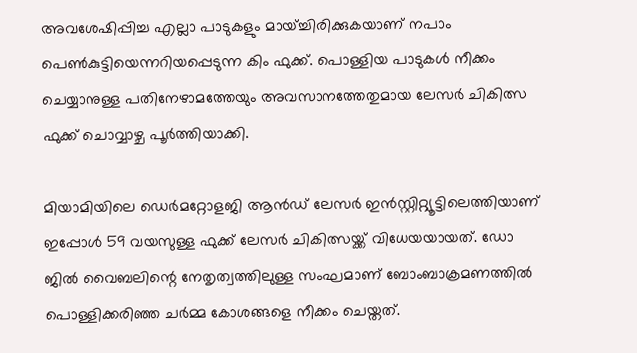അവശേഷിപ്പിച്ച എല്ലാ പാടുകളും മായ്ച്ചിരിക്കുകയാണ് നപാം പെണ്‍കുട്ടിയെന്നറിയപ്പെടുന്ന കിം ഫുക്ക്. പൊള്ളിയ പാടുകള്‍ നീക്കം ചെയ്യാനുള്ള പതിനേഴാമത്തേയും അവസാനത്തേതുമായ ലേസര്‍ ചികിത്സ ഫുക്ക് ചൊവ്വാഴ്ച പൂർത്തിയാക്കി.

മിയാമിയിലെ ഡെര്‍മറ്റോളജി ആന്‍ഡ് ലേസര്‍ ഇന്‍സ്റ്റിറ്റ്യൂട്ടിലെത്തിയാണ് ഇപ്പോൾ 59 വയസുള്ള ഫുക്ക് ലേസര്‍ ചികിത്സയ്ക്ക് വിധേയയായത്. ഡോ ജില്‍ വൈബലിന്റെ നേതൃത്വത്തിലുള്ള സംഘമാണ് ബോംബാക്രമണത്തില്‍ പൊള്ളിക്കരിഞ്ഞ ചര്‍മ്മ കോശങ്ങളെ നീക്കം ചെയ്തത്.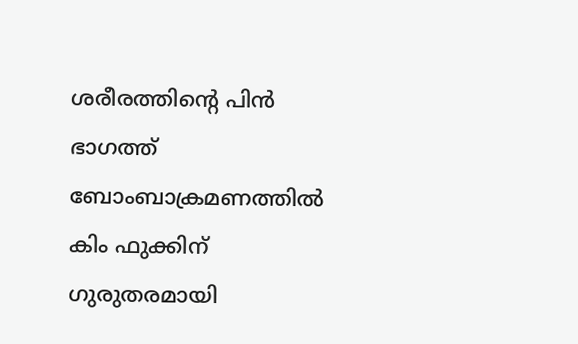ശരീരത്തിന്റെ പിന്‍ ഭാഗത്ത് ബോംബാക്രമണത്തില്‍ കിം ഫുക്കിന് ഗുരുതരമായി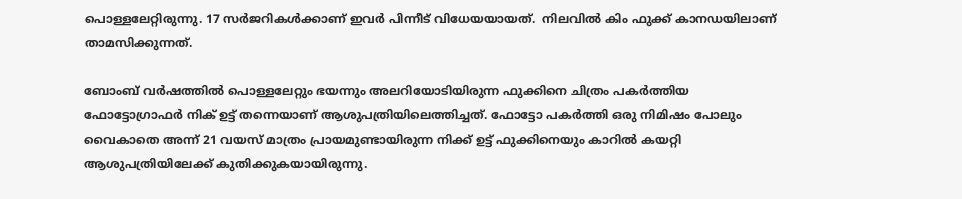പൊള്ളലേറ്റിരുന്നു. 17 സര്‍ജറികള്‍ക്കാണ് ഇവര്‍ പിന്നീട് വിധേയയായത്.  നിലവില്‍ കിം ഫുക്ക് കാനഡയിലാണ് താമസിക്കുന്നത്.

ബോംബ് വര്‍ഷത്തില്‍ പൊള്ളലേറ്റും ഭയന്നും അലറിയോടിയിരുന്ന ഫുക്കിനെ ചിത്രം പകര്‍ത്തിയ ഫോട്ടോഗ്രാഫര്‍ നിക് ഉട്ട് തന്നെയാണ് ആശുപത്രിയിലെത്തിച്ചത്. ഫോട്ടോ പകര്‍ത്തി ഒരു നിമിഷം പോലും വൈകാതെ അന്ന് 21 വയസ് മാത്രം പ്രായമുണ്ടായിരുന്ന നിക്ക് ഉട്ട് ഫുക്കിനെയും കാറില്‍ കയറ്റി ആശുപത്രിയിലേക്ക് കുതിക്കുകയായിരുന്നു.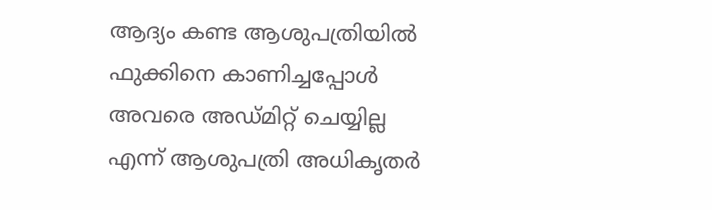ആദ്യം കണ്ട ആശുപത്രിയില്‍ ഫുക്കിനെ കാണിച്ചപ്പോള്‍ അവരെ അഡ്മിറ്റ് ചെയ്യില്ല എന്ന് ആശുപത്രി അധികൃതര്‍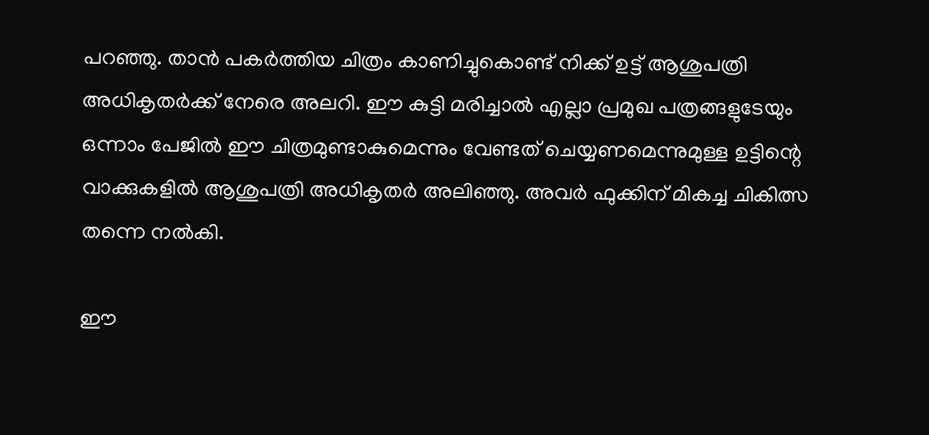പറഞ്ഞു. താന്‍ പകര്‍ത്തിയ ചിത്രം കാണിച്ചുകൊണ്ട് നിക്ക് ഉട്ട് ആശുപത്രി അധികൃതര്‍ക്ക് നേരെ അലറി. ഈ കുട്ടി മരിച്ചാല്‍ എല്ലാ പ്രമുഖ പത്രങ്ങളുടേയും ഒന്നാം പേജില്‍ ഈ ചിത്രമുണ്ടാകുമെന്നും വേണ്ടത് ചെയ്യണമെന്നുമുള്ള ഉട്ടിന്റെ വാക്കുകളില്‍ ആശുപത്രി അധികൃതര്‍ അലിഞ്ഞു. അവര്‍ ഫുക്കിന് മികച്ച ചികിത്സ തന്നെ നല്‍കി.

ഈ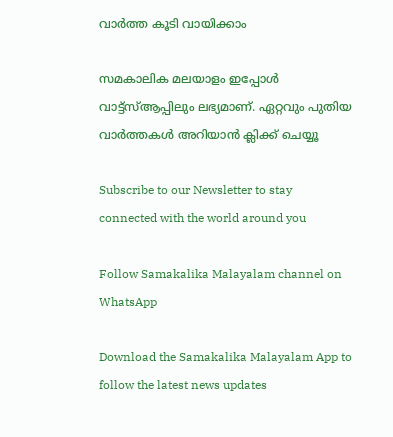വാർത്ത കൂടി വായിക്കാം

സമകാലിക മലയാളം ഇപ്പോൾ വാട്ട്‌സ്ആപ്പിലും ലഭ്യമാണ്. ഏറ്റവും പുതിയ വാർത്തകൾ അറിയാൻ ക്ലിക്ക് ചെയ്യൂ

Subscribe to our Newsletter to stay connected with the world around you

Follow Samakalika Malayalam channel on WhatsApp

Download the Samakalika Malayalam App to follow the latest news updates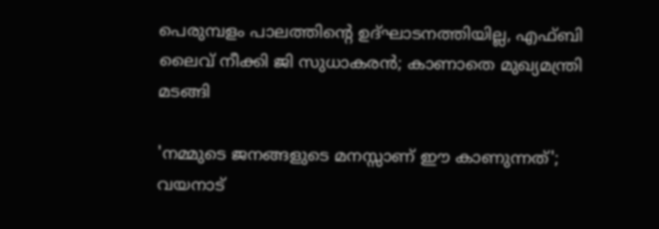പെരുമ്പളം പാലത്തിന്റെ ഉദ്ഘാടനത്തിയില്ല, എഫ്ബി ലൈവ് നീക്കി ജി സുധാകരന്‍; കാണാതെ മുഖ്യമന്ത്രി മടങ്ങി

'നമ്മുടെ ജനങ്ങളുടെ മനസ്സാണ് ഈ കാണുന്നത്'; വയനാട്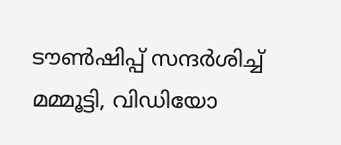ടൗണ്‍ഷിപ്പ് സന്ദര്‍ശിച്ച് മമ്മൂട്ടി, വിഡിയോ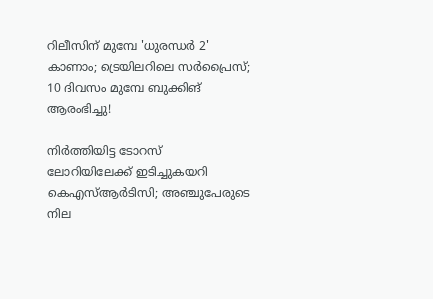റിലീസിന് മുമ്പേ 'ധുരന്ധർ 2' കാണാം; ട്രെയിലറിലെ സര്‍പ്രൈസ്; 10 ദിവസം മുമ്പേ ബുക്കിങ് ആരംഭിച്ചു!

നിര്‍ത്തിയിട്ട ടോറസ് ലോറിയിലേക്ക് ഇടിച്ചുകയറി കെഎസ്ആര്‍ടിസി; അഞ്ചുപേരുടെ നില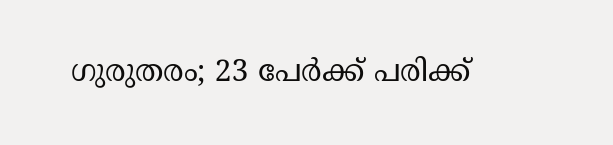ഗുരുതരം; 23 പേര്‍ക്ക് പരിക്ക്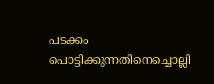പടക്കം പൊട്ടിക്കുന്നതിനെച്ചൊല്ലി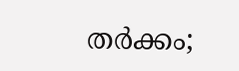തര്‍ക്കം;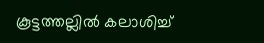കൂട്ടത്തല്ലില്‍ കലാശിച്ച്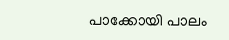പാക്കോയി പാലം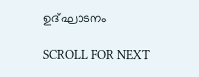ഉദ്ഘാടനം

SCROLL FOR NEXT